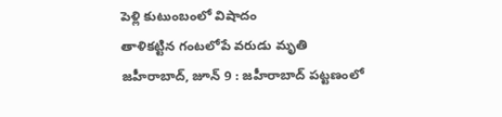పెళ్లి కుటుంబంలో విషాదం
తాళికట్టిన గంటలోపే వరుడు మృతి
జహీరాబాద్, జూన్ 9 : జహీరాబాద్ పట్టణంలో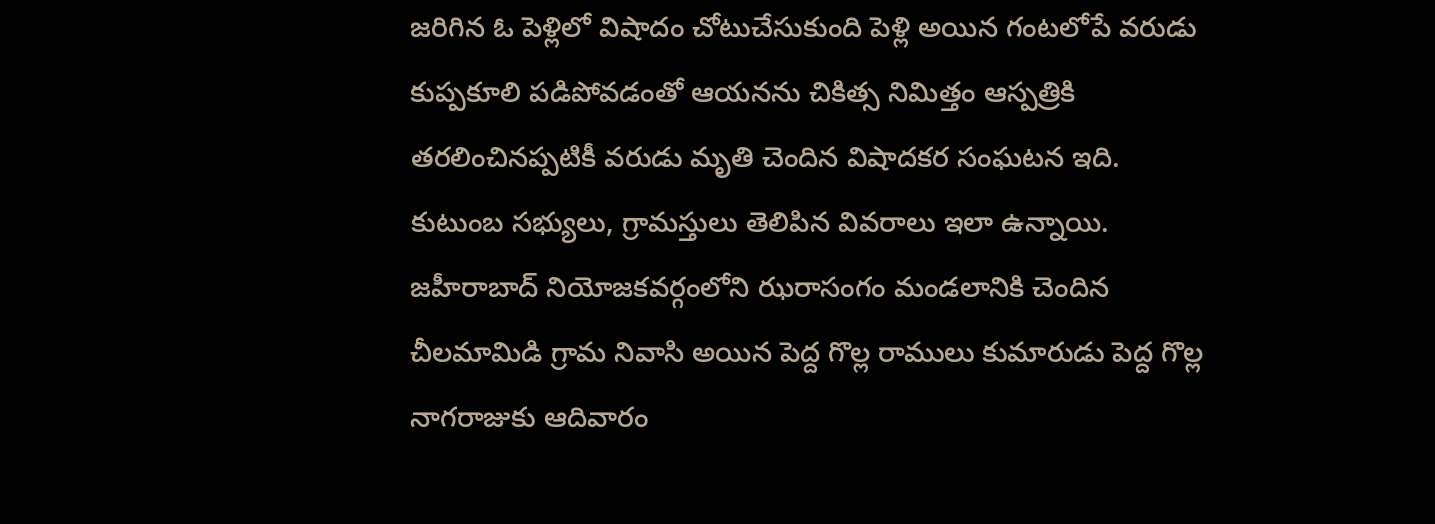జరిగిన ఓ పెళ్లిలో విషాదం చోటుచేసుకుంది పెళ్లి అయిన గంటలోపే వరుడు కుప్పకూలి పడిపోవడంతో ఆయనను చికిత్స నిమిత్తం ఆస్పత్రికి తరలించినప్పటికీ వరుడు మృతి చెందిన విషాదకర సంఘటన ఇది. కుటుంబ సభ్యులు, గ్రామస్తులు తెలిపిన వివరాలు ఇలా ఉన్నాయి.
జహీరాబాద్ నియోజకవర్గంలోని ఝరాసంగం మండలానికి చెందిన చీలమామిడి గ్రామ నివాసి అయిన పెద్ద గొల్ల రాములు కుమారుడు పెద్ద గొల్ల నాగరాజుకు ఆదివారం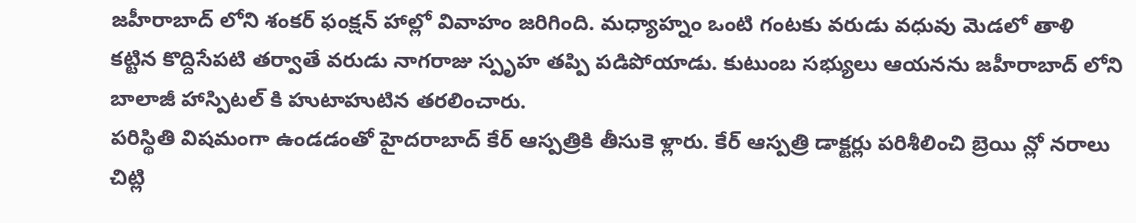జహీరాబాద్ లోని శంకర్ ఫంక్షన్ హాల్లో వివాహం జరిగింది. మధ్యాహ్నం ఒంటి గంటకు వరుడు వధువు మెడలో తాళి కట్టిన కొద్దిసేపటి తర్వాతే వరుడు నాగరాజు స్పృహ తప్పి పడిపోయాడు. కుటుంబ సభ్యులు ఆయనను జహీరాబాద్ లోని బాలాజీ హాస్పిటల్ కి హుటాహుటిన తరలించారు.
పరిస్థితి విషమంగా ఉండడంతో హైదరాబాద్ కేర్ ఆస్పత్రికి తీసుకె ళ్లారు. కేర్ ఆస్పత్రి డాక్టర్లు పరిశీలించి బ్రెయి న్లో నరాలు చిట్లి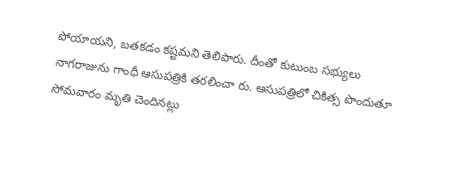పోయాయని, బతకడం కష్టమని తెలిపారు. దీంతో కుటుంబ సభ్యులు నాగరాజును గాంధీ ఆసుపత్రికి తరలించా రు. ఆసుపత్రిలో చికిత్స పొందుతూ సోమవారం మృతి చెందినట్లు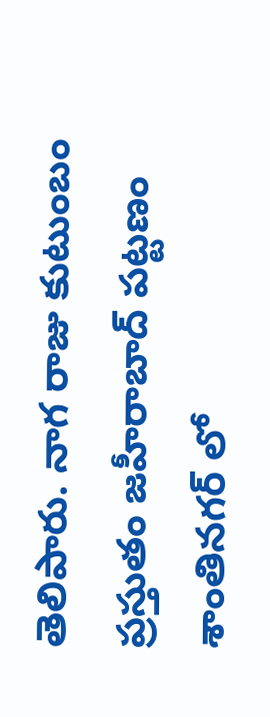తెలిపారు. నాగ రాజు కుటుంబం ప్రస్తుతం జహీరాబాద్ పట్టణం శాంతినగర్ లో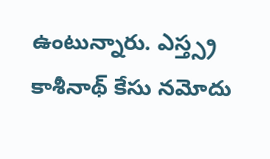ఉంటున్నారు. ఎస్త్స్ర కాశీనాథ్ కేసు నమోదు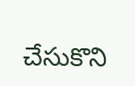చేసుకొని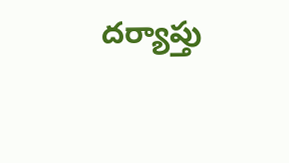దర్యాప్తు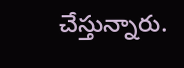చేస్తున్నారు.